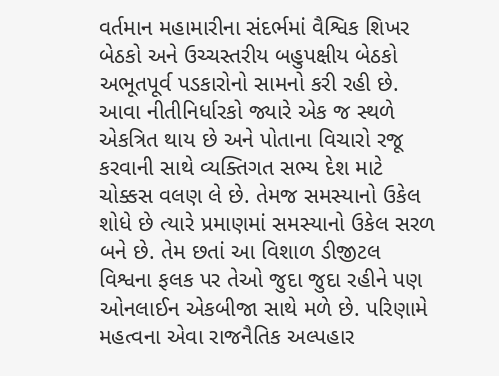વર્તમાન મહામારીના સંદર્ભમાં વૈશ્વિક શિખર બેઠકો અને ઉચ્ચસ્તરીય બહુપક્ષીય બેઠકો અભૂતપૂર્વ પડકારોનો સામનો કરી રહી છે. આવા નીતીનિર્ધારકો જ્યારે એક જ સ્થળે એકત્રિત થાય છે અને પોતાના વિચારો રજૂ કરવાની સાથે વ્યક્તિગત સભ્ય દેશ માટે ચોક્કસ વલણ લે છે. તેમજ સમસ્યાનો ઉકેલ શોધે છે ત્યારે પ્રમાણમાં સમસ્યાનો ઉકેલ સરળ બને છે. તેમ છતાં આ વિશાળ ડીજીટલ વિશ્વના ફલક પર તેઓ જુદા જુદા રહીને પણ ઓનલાઈન એકબીજા સાથે મળે છે. પરિણામે મહત્વના એવા રાજનૈતિક અલ્પહાર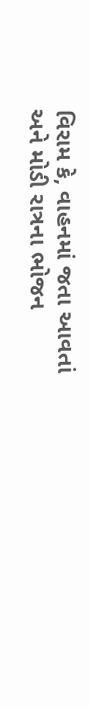વિરામ કે, વાહનમાં જતા આવતાં અને મોડી રાત્રના ભોજન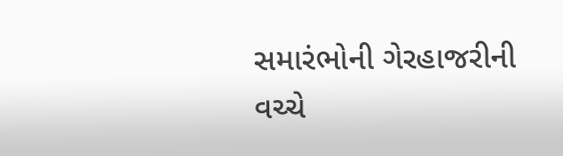સમારંભોની ગેરહાજરીની વચ્ચે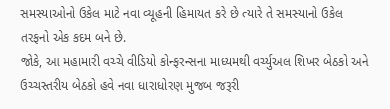સમસ્યાઓનો ઉકેલ માટે નવા વ્યૂહની હિમાયત કરે છે ત્યારે તે સમસ્યાનો ઉકેલ તરફનો એક કદમ બને છે.
જોકે, આ મહામારી વચ્ચે વીડિયો કોન્ફરન્સના માધ્યમથી વર્ચ્યુઅલ શિખર બેઠકો અને ઉચ્ચસ્તરીય બેઠકો હવે નવા ધારાધોરણ મુજબ જરૂરી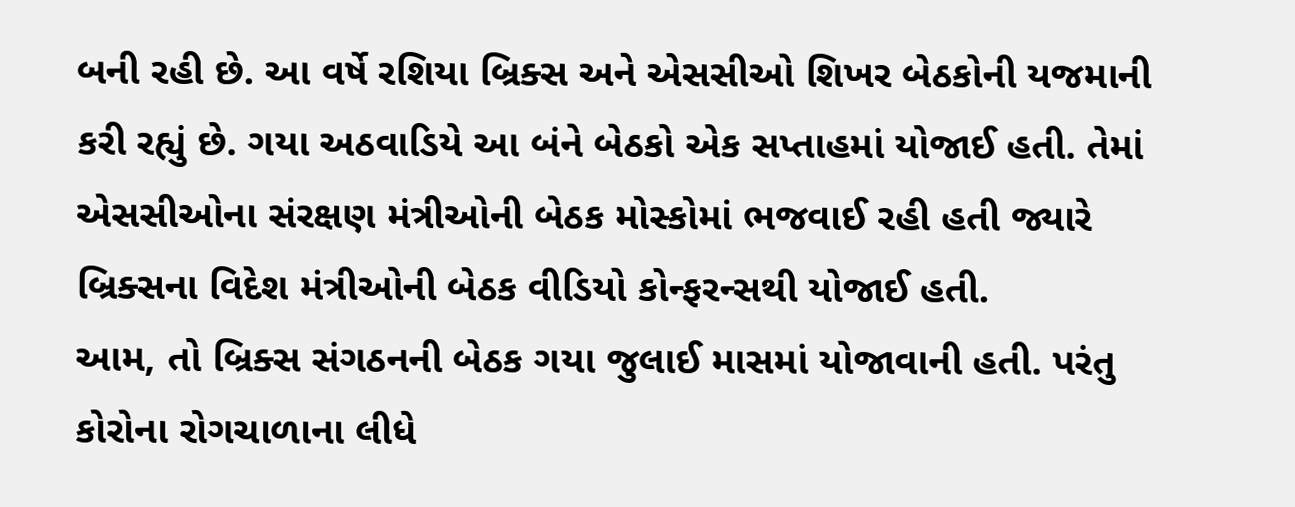બની રહી છે. આ વર્ષે રશિયા બ્રિક્સ અને એસસીઓ શિખર બેઠકોની યજમાની કરી રહ્યું છે. ગયા અઠવાડિયે આ બંને બેઠકો એક સપ્તાહમાં યોજાઈ હતી. તેમાં એસસીઓના સંરક્ષણ મંત્રીઓની બેઠક મોસ્કોમાં ભજવાઈ રહી હતી જ્યારે બ્રિક્સના વિદેશ મંત્રીઓની બેઠક વીડિયો કોન્ફરન્સથી યોજાઈ હતી.
આમ, તો બ્રિક્સ સંગઠનની બેઠક ગયા જુલાઈ માસમાં યોજાવાની હતી. પરંતુ કોરોના રોગચાળાના લીધે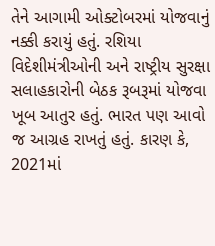તેને આગામી ઓક્ટોબરમાં યોજવાનું નક્કી કરાયું હતું. રશિયા વિદેશીમંત્રીઓની અને રાષ્ટ્રીય સુરક્ષા સલાહકારોની બેઠક રૂબરૂમાં યોજવા ખૂબ આતુર હતું. ભારત પણ આવો જ આગ્રહ રાખતું હતું. કારણ કે, 2021માં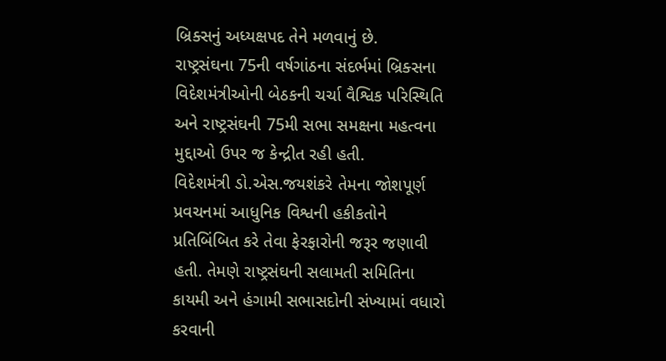બ્રિક્સનું અધ્યક્ષપદ તેને મળવાનું છે.
રાષ્ટ્રસંઘના 75ની વર્ષગાંઠના સંદર્ભમાં બ્રિક્સના વિદેશમંત્રીઓની બેઠકની ચર્ચા વૈશ્વિક પરિસ્થિતિ અને રાષ્ટ્રસંઘની 75મી સભા સમક્ષના મહત્વના મુદ્દાઓ ઉપર જ કેન્દ્રીત રહી હતી.
વિદેશમંત્રી ડો.એસ.જયશંકરે તેમના જોશપૂર્ણ પ્રવચનમાં આધુનિક વિશ્વની હકીકતોને પ્રતિબિંબિત કરે તેવા ફેરફારોની જરૂર જણાવી હતી. તેમણે રાષ્ટ્રસંઘની સલામતી સમિતિના કાયમી અને હંગામી સભાસદોની સંખ્યામાં વધારો કરવાની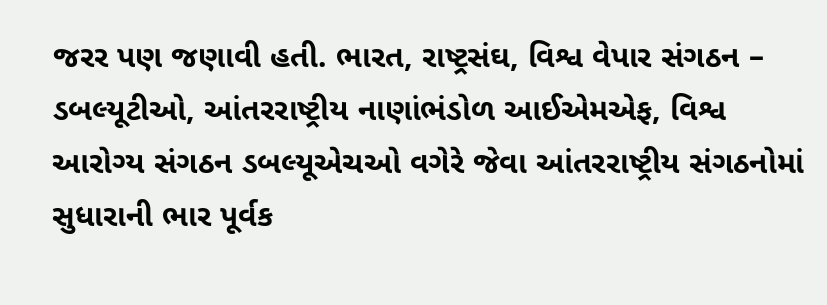જરર પણ જણાવી હતી. ભારત, રાષ્ટ્રસંઘ, વિશ્વ વેપાર સંગઠન – ડબલ્યૂટીઓ, આંતરરાષ્ટ્રીય નાણાંભંડોળ આઈએમએફ, વિશ્વ આરોગ્ય સંગઠન ડબલ્યૂએચઓ વગેરે જેવા આંતરરાષ્ટ્રીય સંગઠનોમાં સુધારાની ભાર પૂર્વક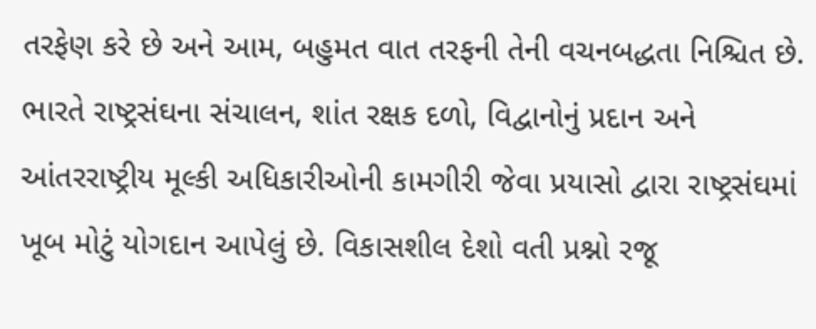તરફેણ કરે છે અને આમ, બહુમત વાત તરફની તેની વચનબદ્ધતા નિશ્ચિત છે.
ભારતે રાષ્ટ્રસંઘના સંચાલન, શાંત રક્ષક દળો, વિદ્વાનોનું પ્રદાન અને આંતરરાષ્ટ્રીય મૂલ્કી અધિકારીઓની કામગીરી જેવા પ્રયાસો દ્વારા રાષ્ટ્રસંઘમાં ખૂબ મોટું યોગદાન આપેલું છે. વિકાસશીલ દેશો વતી પ્રશ્નો રજૂ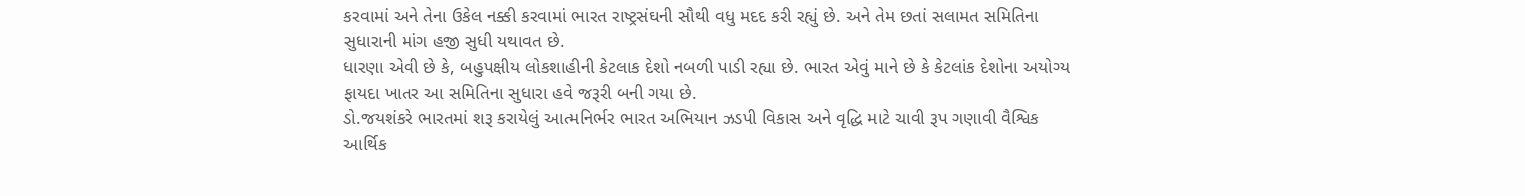કરવામાં અને તેના ઉકેલ નક્કી કરવામાં ભારત રાષ્ટ્રસંઘની સૌથી વધુ મદદ કરી રહ્યું છે. અને તેમ છતાં સલામત સમિતિના સુધારાની માંગ હજી સુધી યથાવત છે.
ધારણા એવી છે કે, બહુપક્ષીય લોકશાહીની કેટલાક દેશો નબળી પાડી રહ્યા છે. ભારત એવું માને છે કે કેટલાંક દેશોના અયોગ્ય ફાયદા ખાતર આ સમિતિના સુધારા હવે જરૂરી બની ગયા છે.
ડો.જયશંકરે ભારતમાં શરૂ કરાયેલું આત્મનિર્ભર ભારત અભિયાન ઝડપી વિકાસ અને વૃદ્ધિ માટે ચાવી રૂપ ગણાવી વૈશ્વિક આર્થિક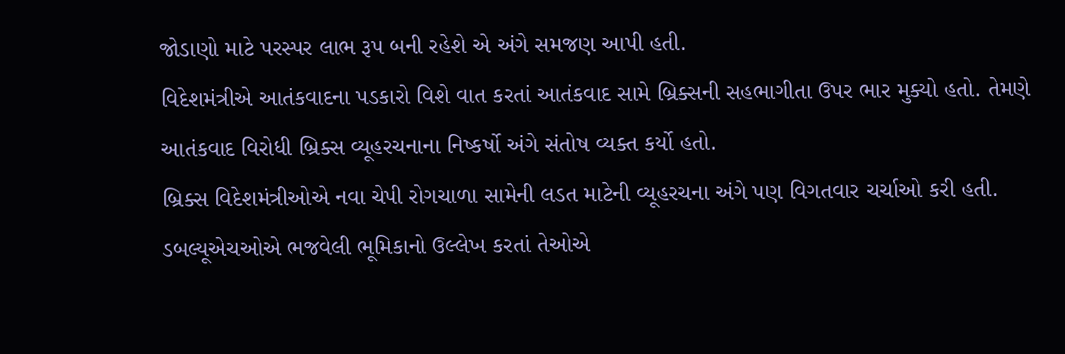જોડાણો માટે પરસ્પર લાભ રૂપ બની રહેશે એ અંગે સમજણ આપી હતી.
વિદેશમંત્રીએ આતંકવાદના પડકારો વિશે વાત કરતાં આતંકવાદ સામે બ્રિક્સની સહભાગીતા ઉપર ભાર મુક્યો હતો. તેમણે આતંકવાદ વિરોધી બ્રિક્સ વ્યૂહરચનાના નિષ્કર્ષો અંગે સંતોષ વ્યક્ત કર્યો હતો.
બ્રિક્સ વિદેશમંત્રીઓએ નવા ચેપી રોગચાળા સામેની લડત માટેની વ્યૂહરચના અંગે પણ વિગતવાર ચર્ચાઓ કરી હતી. ડબલ્યૂએચઓએ ભજવેલી ભૂમિકાનો ઉલ્લેખ કરતાં તેઓએ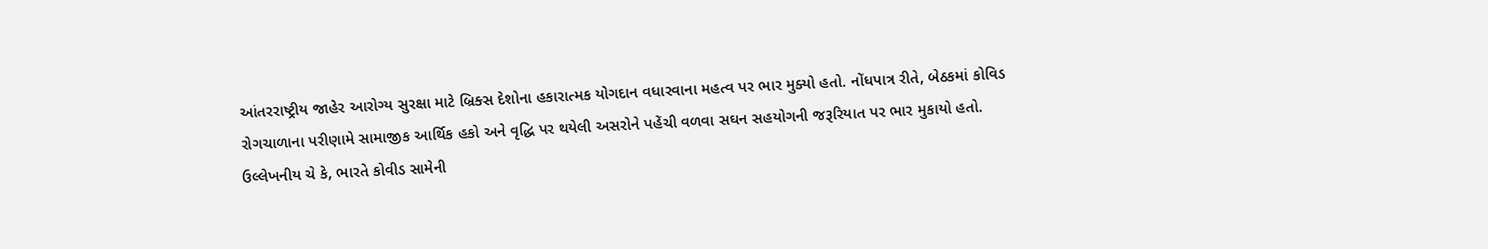આંતરરાષ્ટ્રીય જાહેર આરોગ્ય સુરક્ષા માટે બ્રિક્સ દેશોના હકારાત્મક યોગદાન વધારવાના મહત્વ પર ભાર મુક્યો હતો. નોંધપાત્ર રીતે, બેઠકમાં કોવિડ રોગચાળાના પરીણામે સામાજીક આર્થિક હકો અને વૃદ્ધિ પર થયેલી અસરોને પહેંચી વળવા સઘન સહયોગની જરૂરિયાત પર ભાર મુકાયો હતો. ઉલ્લેખનીય ચે કે, ભારતે કોવીડ સામેની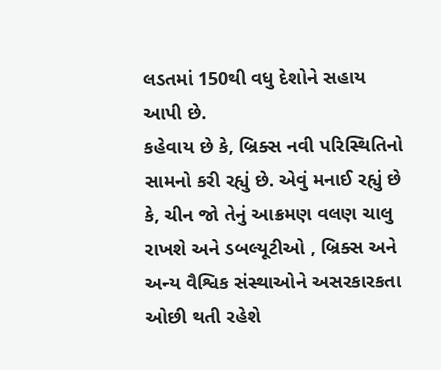લડતમાં 150થી વધુ દેશોને સહાય આપી છે.
કહેવાય છે કે, બ્રિક્સ નવી પરિસ્થિતિનો સામનો કરી રહ્યું છે. એવું મનાઈ રહ્યું છે કે, ચીન જો તેનું આક્રમણ વલણ ચાલુ રાખશે અને ડબલ્યૂટીઓ , બ્રિક્સ અને અન્ય વૈશ્વિક સંસ્થાઓને અસરકારકતા ઓછી થતી રહેશે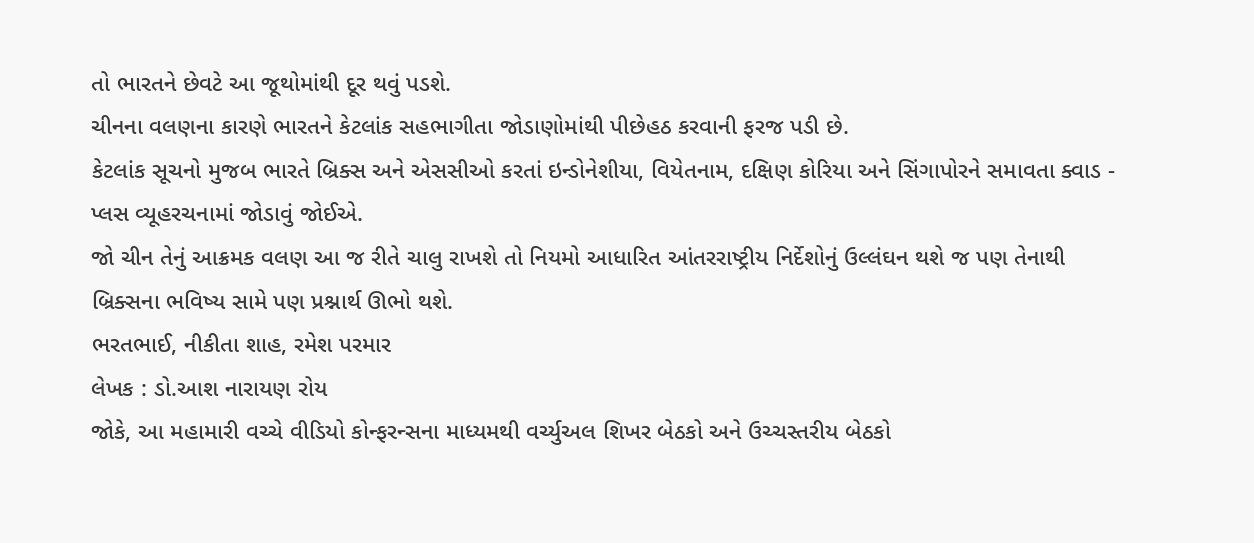તો ભારતને છેવટે આ જૂથોમાંથી દૂર થવું પડશે.
ચીનના વલણના કારણે ભારતને કેટલાંક સહભાગીતા જોડાણોમાંથી પીછેહઠ કરવાની ફરજ પડી છે.
કેટલાંક સૂચનો મુજબ ભારતે બ્રિક્સ અને એસસીઓ કરતાં ઇન્ડોનેશીયા, વિયેતનામ, દક્ષિણ કોરિયા અને સિંગાપોરને સમાવતા ક્વાડ - પ્લસ વ્યૂહરચનામાં જોડાવું જોઈએ.
જો ચીન તેનું આક્રમક વલણ આ જ રીતે ચાલુ રાખશે તો નિયમો આધારિત આંતરરાષ્ટ્રીય નિર્દેશોનું ઉલ્લંઘન થશે જ પણ તેનાથી બ્રિક્સના ભવિષ્ય સામે પણ પ્રશ્નાર્થ ઊભો થશે.
ભરતભાઈ, નીકીતા શાહ, રમેશ પરમાર
લેખક : ડો.આશ નારાયણ રોય
જોકે, આ મહામારી વચ્ચે વીડિયો કોન્ફરન્સના માધ્યમથી વર્ચ્યુઅલ શિખર બેઠકો અને ઉચ્ચસ્તરીય બેઠકો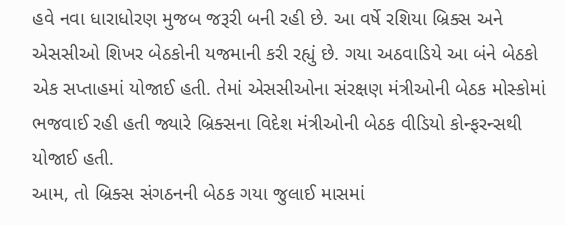હવે નવા ધારાધોરણ મુજબ જરૂરી બની રહી છે. આ વર્ષે રશિયા બ્રિક્સ અને એસસીઓ શિખર બેઠકોની યજમાની કરી રહ્યું છે. ગયા અઠવાડિયે આ બંને બેઠકો એક સપ્તાહમાં યોજાઈ હતી. તેમાં એસસીઓના સંરક્ષણ મંત્રીઓની બેઠક મોસ્કોમાં ભજવાઈ રહી હતી જ્યારે બ્રિક્સના વિદેશ મંત્રીઓની બેઠક વીડિયો કોન્ફરન્સથી યોજાઈ હતી.
આમ, તો બ્રિક્સ સંગઠનની બેઠક ગયા જુલાઈ માસમાં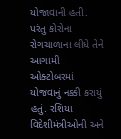યોજાવાની હતી. પરંતુ કોરોના રોગચાળાના લીધે તેને આગામી ઓક્ટોબરમાં યોજવાનું નક્કી કરાયું હતું. રશિયા વિદેશીમંત્રીઓની અને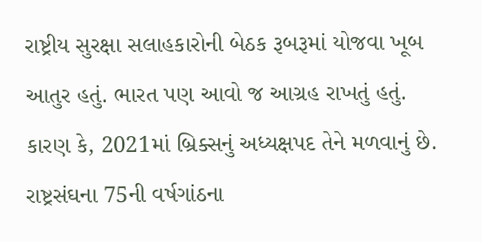રાષ્ટ્રીય સુરક્ષા સલાહકારોની બેઠક રૂબરૂમાં યોજવા ખૂબ આતુર હતું. ભારત પણ આવો જ આગ્રહ રાખતું હતું. કારણ કે, 2021માં બ્રિક્સનું અધ્યક્ષપદ તેને મળવાનું છે.
રાષ્ટ્રસંઘના 75ની વર્ષગાંઠના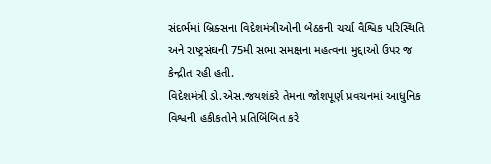સંદર્ભમાં બ્રિક્સના વિદેશમંત્રીઓની બેઠકની ચર્ચા વૈશ્વિક પરિસ્થિતિ અને રાષ્ટ્રસંઘની 75મી સભા સમક્ષના મહત્વના મુદ્દાઓ ઉપર જ કેન્દ્રીત રહી હતી.
વિદેશમંત્રી ડો.એસ.જયશંકરે તેમના જોશપૂર્ણ પ્રવચનમાં આધુનિક વિશ્વની હકીકતોને પ્રતિબિંબિત કરે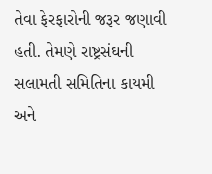તેવા ફેરફારોની જરૂર જણાવી હતી. તેમણે રાષ્ટ્રસંઘની સલામતી સમિતિના કાયમી અને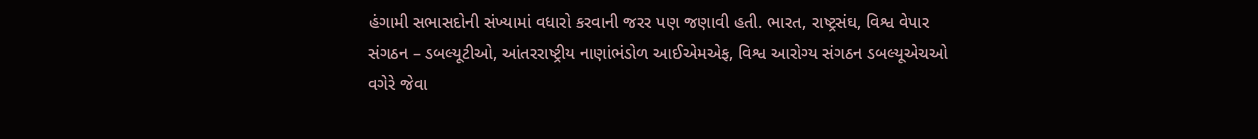હંગામી સભાસદોની સંખ્યામાં વધારો કરવાની જરર પણ જણાવી હતી. ભારત, રાષ્ટ્રસંઘ, વિશ્વ વેપાર સંગઠન – ડબલ્યૂટીઓ, આંતરરાષ્ટ્રીય નાણાંભંડોળ આઈએમએફ, વિશ્વ આરોગ્ય સંગઠન ડબલ્યૂએચઓ વગેરે જેવા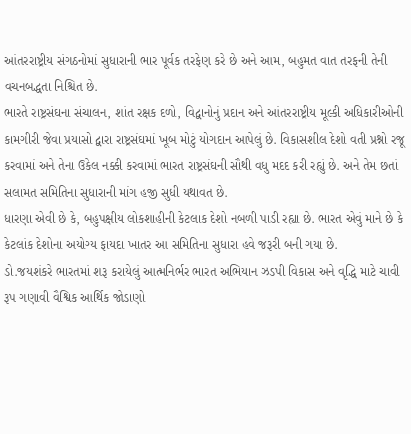આંતરરાષ્ટ્રીય સંગઠનોમાં સુધારાની ભાર પૂર્વક તરફેણ કરે છે અને આમ, બહુમત વાત તરફની તેની વચનબદ્ધતા નિશ્ચિત છે.
ભારતે રાષ્ટ્રસંઘના સંચાલન, શાંત રક્ષક દળો, વિદ્વાનોનું પ્રદાન અને આંતરરાષ્ટ્રીય મૂલ્કી અધિકારીઓની કામગીરી જેવા પ્રયાસો દ્વારા રાષ્ટ્રસંઘમાં ખૂબ મોટું યોગદાન આપેલું છે. વિકાસશીલ દેશો વતી પ્રશ્નો રજૂ કરવામાં અને તેના ઉકેલ નક્કી કરવામાં ભારત રાષ્ટ્રસંઘની સૌથી વધુ મદદ કરી રહ્યું છે. અને તેમ છતાં સલામત સમિતિના સુધારાની માંગ હજી સુધી યથાવત છે.
ધારણા એવી છે કે, બહુપક્ષીય લોકશાહીની કેટલાક દેશો નબળી પાડી રહ્યા છે. ભારત એવું માને છે કે કેટલાંક દેશોના અયોગ્ય ફાયદા ખાતર આ સમિતિના સુધારા હવે જરૂરી બની ગયા છે.
ડો.જયશંકરે ભારતમાં શરૂ કરાયેલું આત્મનિર્ભર ભારત અભિયાન ઝડપી વિકાસ અને વૃદ્ધિ માટે ચાવી રૂપ ગણાવી વૈશ્વિક આર્થિક જોડાણો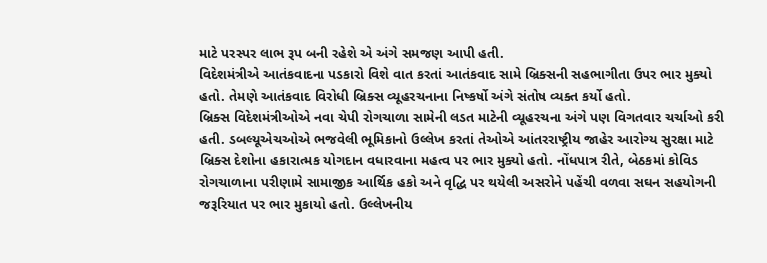માટે પરસ્પર લાભ રૂપ બની રહેશે એ અંગે સમજણ આપી હતી.
વિદેશમંત્રીએ આતંકવાદના પડકારો વિશે વાત કરતાં આતંકવાદ સામે બ્રિક્સની સહભાગીતા ઉપર ભાર મુક્યો હતો. તેમણે આતંકવાદ વિરોધી બ્રિક્સ વ્યૂહરચનાના નિષ્કર્ષો અંગે સંતોષ વ્યક્ત કર્યો હતો.
બ્રિક્સ વિદેશમંત્રીઓએ નવા ચેપી રોગચાળા સામેની લડત માટેની વ્યૂહરચના અંગે પણ વિગતવાર ચર્ચાઓ કરી હતી. ડબલ્યૂએચઓએ ભજવેલી ભૂમિકાનો ઉલ્લેખ કરતાં તેઓએ આંતરરાષ્ટ્રીય જાહેર આરોગ્ય સુરક્ષા માટે બ્રિક્સ દેશોના હકારાત્મક યોગદાન વધારવાના મહત્વ પર ભાર મુક્યો હતો. નોંધપાત્ર રીતે, બેઠકમાં કોવિડ રોગચાળાના પરીણામે સામાજીક આર્થિક હકો અને વૃદ્ધિ પર થયેલી અસરોને પહેંચી વળવા સઘન સહયોગની જરૂરિયાત પર ભાર મુકાયો હતો. ઉલ્લેખનીય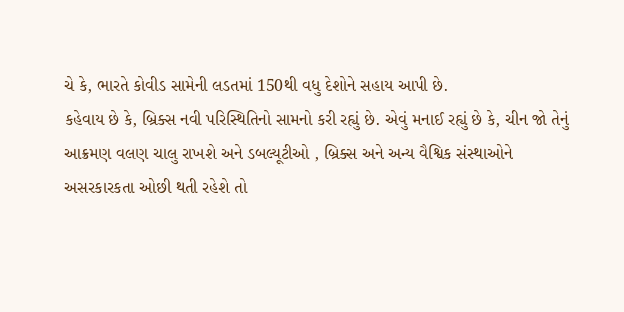ચે કે, ભારતે કોવીડ સામેની લડતમાં 150થી વધુ દેશોને સહાય આપી છે.
કહેવાય છે કે, બ્રિક્સ નવી પરિસ્થિતિનો સામનો કરી રહ્યું છે. એવું મનાઈ રહ્યું છે કે, ચીન જો તેનું આક્રમણ વલણ ચાલુ રાખશે અને ડબલ્યૂટીઓ , બ્રિક્સ અને અન્ય વૈશ્વિક સંસ્થાઓને અસરકારકતા ઓછી થતી રહેશે તો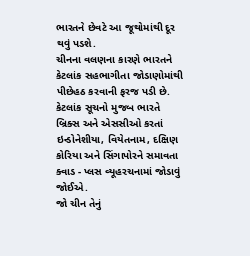ભારતને છેવટે આ જૂથોમાંથી દૂર થવું પડશે.
ચીનના વલણના કારણે ભારતને કેટલાંક સહભાગીતા જોડાણોમાંથી પીછેહઠ કરવાની ફરજ પડી છે.
કેટલાંક સૂચનો મુજબ ભારતે બ્રિક્સ અને એસસીઓ કરતાં ઇન્ડોનેશીયા, વિયેતનામ, દક્ષિણ કોરિયા અને સિંગાપોરને સમાવતા ક્વાડ - પ્લસ વ્યૂહરચનામાં જોડાવું જોઈએ.
જો ચીન તેનું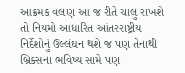આક્રમક વલણ આ જ રીતે ચાલુ રાખશે તો નિયમો આધારિત આંતરરાષ્ટ્રીય નિર્દેશોનું ઉલ્લંઘન થશે જ પણ તેનાથી બ્રિક્સના ભવિષ્ય સામે પણ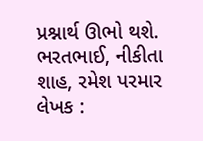પ્રશ્નાર્થ ઊભો થશે.
ભરતભાઈ, નીકીતા શાહ, રમેશ પરમાર
લેખક :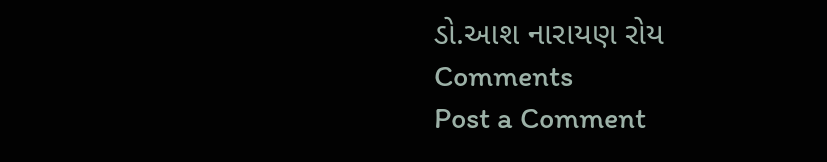ડો.આશ નારાયણ રોય
Comments
Post a Comment